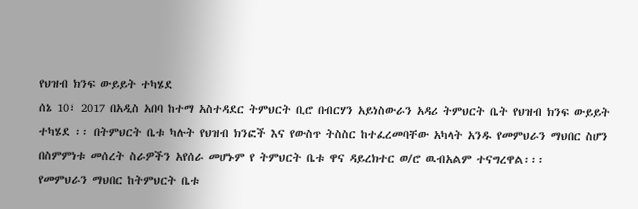የህዝብ ክንፍ ውይይት ተካሄደ
ሰኔ 10፣ 2017 በአዲስ አበባ ከተማ አስተዳደር ትምህርት ቢሮ በብርሃን አይነስውራን አዳሪ ትምህርት ቤት የህዝብ ክንፍ ውይይት ተካሄደ ፡፡ በትምህርት ቤቱ ካሉት የህዝብ ክንፎች እና የውስጥ ትስስር ከተፈረመባቸው አካላት አንዱ የመምህራን ማህበር ስሆን በስምምነቱ መሰረት ስራዎችን አየሰራ መሆኑም የ ትምህርት ቤቱ ዋና ዳይረክተር ወ/ሮ ዉብአልም ተናግረዋል፡፡፡
የመምህራን ማህበር ከትምህርት ቤቱ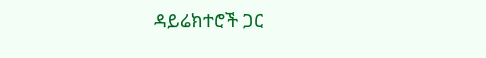ዳይሬክተሮች ጋር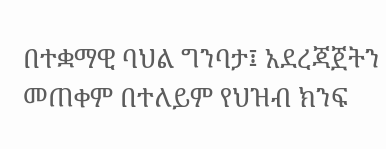በተቋማዊ ባህል ግንባታ፤ አደረጃጀትን መጠቀም በተለይም የህዝብ ክንፍ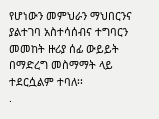የሆነውን መምህራን ማህበርንና ያልተገባ አስተሳሰብና ተግባርን መመከት ዙሪያ ሰፊ ውይይት በማድረግ መስማማት ላይ ተደርሷልም ተባለ፡፡
.